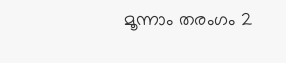മൂന്നാം തരംഗം 2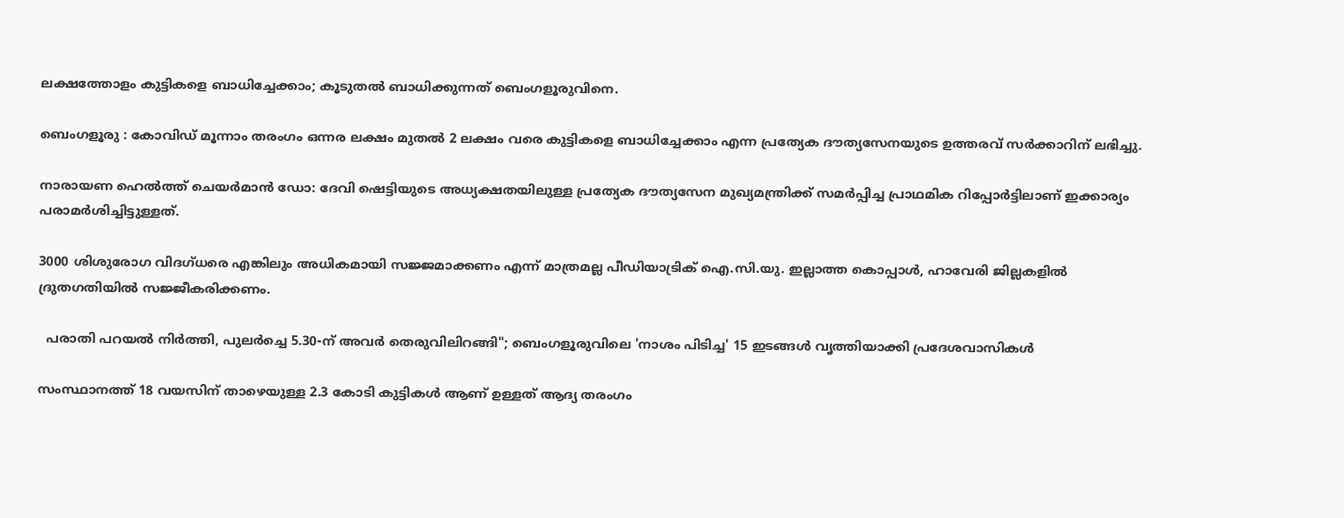ലക്ഷത്തോളം കുട്ടികളെ ബാധിച്ചേക്കാം; കൂടുതൽ ബാധിക്കുന്നത് ബെംഗളൂരുവിനെ.

ബെംഗളൂരു : കോവിഡ് മൂന്നാം തരംഗം ഒന്നര ലക്ഷം മുതൽ 2 ലക്ഷം വരെ കുട്ടികളെ ബാധിച്ചേക്കാം എന്ന പ്രത്യേക ദൗത്യസേനയുടെ ഉത്തരവ് സർക്കാറിന് ലഭിച്ചു.

നാരായണ ഹെൽത്ത് ചെയർമാൻ ഡോ: ദേവി ഷെട്ടിയുടെ അധ്യക്ഷതയിലുള്ള പ്രത്യേക ദൗത്യസേന മുഖ്യമന്ത്രിക്ക് സമർപ്പിച്ച പ്രാഥമിക റിപ്പോർട്ടിലാണ് ഇക്കാര്യം പരാമർശിച്ചിട്ടുള്ളത്.

3000 ശിശുരോഗ വിദഗ്ധരെ എങ്കിലും അധികമായി സജ്ജമാക്കണം എന്ന് മാത്രമല്ല പീഡിയാട്രിക് ഐ.സി.യു. ഇല്ലാത്ത കൊപ്പാൾ, ഹാവേരി ജില്ലകളിൽ ദ്രുതഗതിയിൽ സജ്ജീകരിക്കണം.

  പരാതി പറയൽ നിർത്തി, പുലർച്ചെ 5.30-ന് അവർ തെരുവിലിറങ്ങി"; ബെംഗളൂരുവിലെ 'നാശം പിടിച്ച' 15 ഇടങ്ങൾ വൃത്തിയാക്കി പ്രദേശവാസികൾ

സംസ്ഥാനത്ത് 18 വയസിന് താഴെയുള്ള 2.3 കോടി കുട്ടികൾ ആണ് ഉള്ളത് ആദ്യ തരംഗം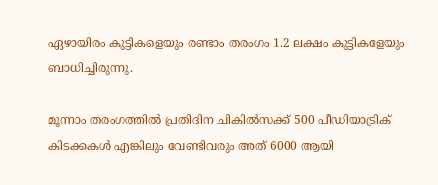ഏഴായിരം കുട്ടികളെയും രണ്ടാം തരംഗം 1.2 ലക്ഷം കുട്ടികളേയും ബാധിച്ചിരുന്നു.

മൂന്നാം തരംഗത്തിൽ പ്രതിദിന ചികിൽസക്ക് 500 പീഡിയാട്രിക് കിടക്കകൾ എങ്കിലും വേണ്ടിവരും അത് 6000 ആയി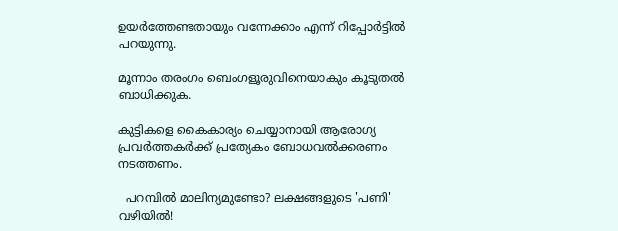ഉയർത്തേണ്ടതായും വന്നേക്കാം എന്ന് റിപ്പോർട്ടിൽ പറയുന്നു.

മൂന്നാം തരംഗം ബെംഗളൂരുവിനെയാകും കൂടുതൽ ബാധിക്കുക.

കുട്ടികളെ കൈകാര്യം ചെയ്യാനായി ആരോഗ്യ പ്രവർത്തകർക്ക് പ്രത്യേകം ബോധവൽക്കരണം നടത്തണം.

  പറമ്പിൽ മാലിന്യമുണ്ടോ? ലക്ഷങ്ങളുടെ 'പണി' വഴിയിൽ!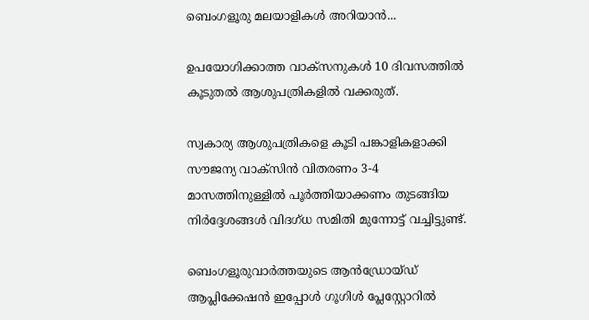ബെംഗളൂരു മലയാളികൾ അറിയാൻ...

ഉപയോഗിക്കാത്ത വാക്സനുകൾ 10 ദിവസത്തിൽ കൂടുതൽ ആശുപത്രികളിൽ വക്കരുത്.

സ്വകാര്യ ആശുപത്രികളെ കൂടി പങ്കാളികളാക്കി സൗജന്യ വാക്സിൻ വിതരണം 3-4 മാസത്തിനുള്ളിൽ പൂർത്തിയാക്കണം തുടങ്ങിയ നിർദ്ദേശങ്ങൾ വിദഗ്ധ സമിതി മുന്നോട്ട് വച്ചിട്ടുണ്ട്.

ബെംഗളൂരുവാർത്തയുടെ ആൻഡ്രോയ്ഡ് ആപ്ലിക്കേഷൻ ഇപ്പോൾ ഗൂഗിൾ പ്ലേസ്റ്റോറിൽ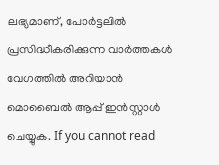ലഭ്യമാണ്, പോർട്ടലിൽ പ്രസിദ്ധീകരിക്കുന്ന വാർത്തകൾ വേഗത്തിൽ അറിയാൻ മൊബൈൽ ആപ്പ് ഇൻസ്റ്റാൾ ചെയ്യുക. If you cannot read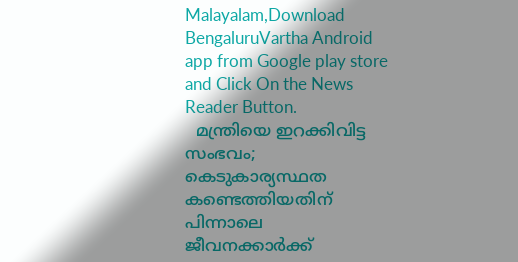Malayalam,Download BengaluruVartha Android app from Google play store and Click On the News Reader Button.
  മന്ത്രിയെ ഇറക്കിവിട്ട സംഭവം; കെടുകാര്യസ്ഥത കണ്ടെത്തിയതിന് പിന്നാലെ ജീവനക്കാർക്ക്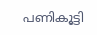പണികൂട്ടി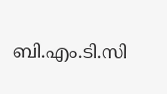ബി.എം.ടി.സി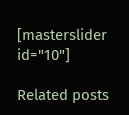[masterslider id="10"]

Related posts